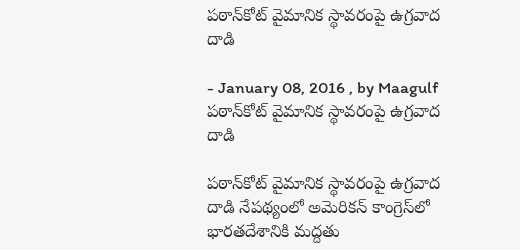పఠాన్‌కోట్‌ వైమానిక స్థావరంపై ఉగ్రవాద దాడి

- January 08, 2016 , by Maagulf
పఠాన్‌కోట్‌ వైమానిక స్థావరంపై ఉగ్రవాద దాడి

పఠాన్‌కోట్‌ వైమానిక స్థావరంపై ఉగ్రవాద దాడి నేపథ్యంలో అమెరికన్ కాంగ్రెస్‌లో భారతదేశానికి మద్దతు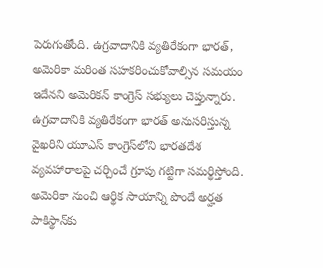పెరుగుతోంది. ఉగ్రవాదానికి వ్యతిరేకంగా భారత్, అమెరికా మరింత సహకరించుకోవాల్సిన సమయం ఇదేనని అమెరికన్ కాంగ్రెస్ సభ్యులు చెప్తున్నారు. ఉగ్రవాదానికి వ్యతిరేకంగా భారత్ అనుసరిస్తున్న వైఖరిని యూఎస్ కాంగ్రెస్‌లోని భారతదేశ వ్యవహారాలపై చర్చించే గ్రూపు గట్టిగా సమర్థిస్తోంది. అమెరికా నుంచి ఆర్థిక సాయాన్ని పొందే అర్హత పాకిస్థాన్‌కు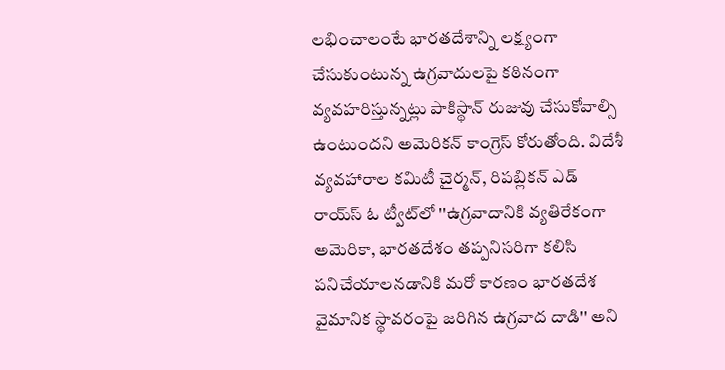లభించాలంటే భారతదేశాన్ని లక్ష్యంగా చేసుకుంటున్న ఉగ్రవాదులపై కఠినంగా వ్యవహరిస్తున్నట్లు పాకిస్థాన్ రుజువు చేసుకోవాల్సి ఉంటుందని అమెరికన్ కాంగ్రెస్ కోరుతోంది. విదేశీ వ్యవహారాల కమిటీ చైర్మన్, రిపబ్లికన్ ఎడ్ రాయ్‌స్ ఓ ట్వీట్‌లో ''ఉగ్రవాదానికి వ్యతిరేకంగా అమెరికా, భారతదేశం తప్పనిసరిగా కలిసి పనిచేయాలనడానికి మరో కారణం భారతదేశ వైమానిక స్థావరంపై జరిగిన ఉగ్రవాద దాడి'' అని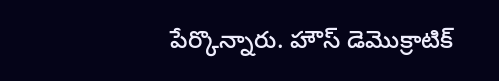పేర్కొన్నారు. హౌస్ డెమొక్రాటిక్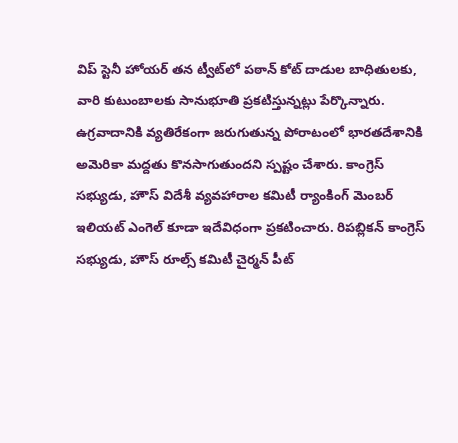విప్ స్టెనీ హోయర్ తన ట్వీట్‌లో పఠాన్ కోట్ దాడుల బాధితులకు, వారి కుటుంబాలకు సానుభూతి ప్రకటిస్తున్నట్లు పేర్కొన్నారు. ఉగ్రవాదానికి వ్యతిరేకంగా జరుగుతున్న పోరాటంలో భారతదేశానికి అమెరికా మద్దతు కొనసాగుతుందని స్పష్టం చేశారు. కాంగ్రెస్ సభ్యుడు, హౌస్ విదేశీ వ్యవహారాల కమిటీ ర్యాంకింగ్ మెంబర్ ఇలియట్ ఎంగెల్ కూడా ఇదేవిధంగా ప్రకటించారు. రిపబ్లికన్ కాంగ్రెస్ సభ్యుడు, హౌస్ రూల్స్ కమిటీ చైర్మన్ పీట్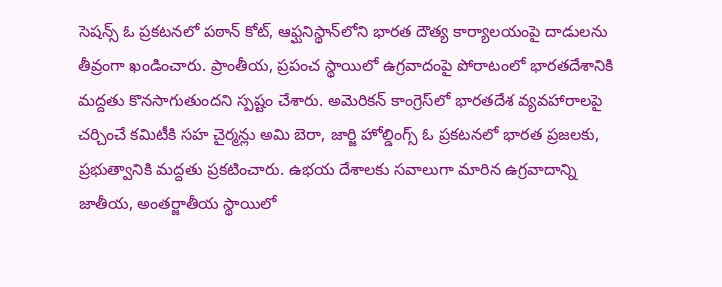సెషన్స్ ఓ ప్రకటనలో పఠాన్ కోట్, ఆఫ్ఘనిస్థాన్‌లోని భారత దౌత్య కార్యాలయంపై దాడులను తీవ్రంగా ఖండించారు. ప్రాంతీయ, ప్రపంచ స్థాయిలో ఉగ్రవాదంపై పోరాటంలో భారతదేశానికి మద్దతు కొనసాగుతుందని స్పష్టం చేశారు. అమెరికన్ కాంగ్రెస్‌లో భారతదేశ వ్యవహారాలపై చర్చించే కమిటీకి సహ చైర్మన్లు అమి బెరా, జార్జి హోల్డింగ్స్ ఓ ప్రకటనలో భారత ప్రజలకు, ప్రభుత్వానికి మద్దతు ప్రకటించారు. ఉభయ దేశాలకు సవాలుగా మారిన ఉగ్రవాదాన్ని జాతీయ, అంతర్జాతీయ స్థాయిలో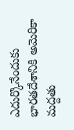ఎదుర్కొనేందుకు భారతదేశానికి అమెరికా మద్దతు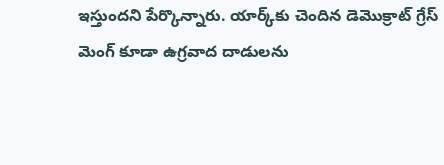ఇస్తుందని పేర్కొన్నారు. యార్క్‌కు చెందిన డెమొక్రాట్ గ్రేస్ మెంగ్ కూడా ఉగ్రవాద దాడులను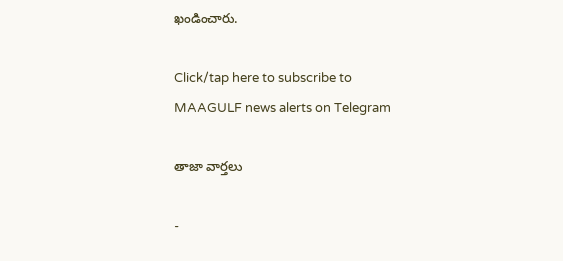ఖండించారు.

Click/tap here to subscribe to MAAGULF news alerts on Telegram

తాజా వార్తలు

-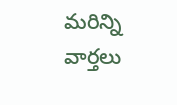మరిన్ని వార్తలు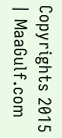Copyrights 2015 | MaaGulf.com